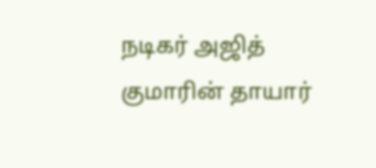நடிகர் அஜித் குமாரின் தாயார்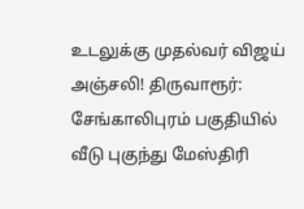உடலுக்கு முதல்வர் விஜய் அஞ்சலி! திருவாரூர்: சேங்காலிபுரம் பகுதியில் வீடு புகுந்து மேஸ்திரி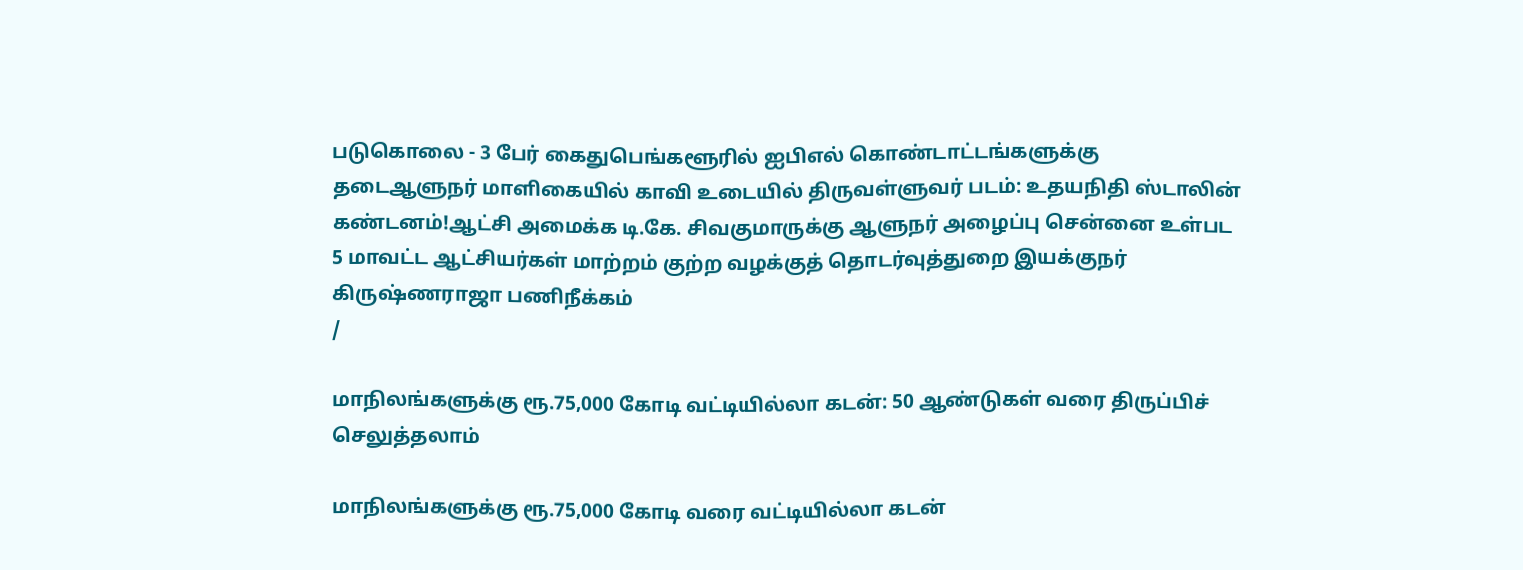படுகொலை - 3 பேர் கைதுபெங்களூரில் ஐபிஎல் கொண்டாட்டங்களுக்கு தடைஆளுநர் மாளிகையில் காவி உடையில் திருவள்ளுவர் படம்: உதயநிதி ஸ்டாலின் கண்டனம்!ஆட்சி அமைக்க டி.கே. சிவகுமாருக்கு ஆளுநர் அழைப்பு சென்னை உள்பட 5 மாவட்ட ஆட்சியர்கள் மாற்றம் குற்ற வழக்குத் தொடர்வுத்துறை இயக்குநர் கிருஷ்ணராஜா பணிநீக்கம்
/

மாநிலங்களுக்கு ரூ.75,000 கோடி வட்டியில்லா கடன்: 50 ஆண்டுகள் வரை திருப்பிச் செலுத்தலாம்

மாநிலங்களுக்கு ரூ.75,000 கோடி வரை வட்டியில்லா கடன்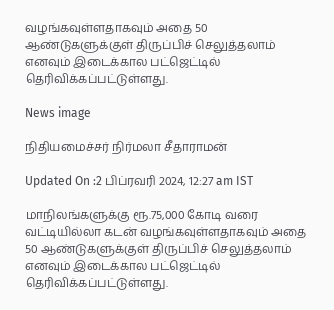வழங்கவுள்ளதாகவும் அதை 50 ஆண்டுகளுக்குள் திருப்பிச் செலுத்தலாம் எனவும் இடைக்கால பட்ஜெட்டில் தெரிவிக்கப்பட்டுள்ளது.

News image

நிதியமைச்சர் நிர்மலா சீதாராமன்

Updated On :2 பிப்ரவரி 2024, 12:27 am IST

மாநிலங்களுக்கு ரூ.75,000 கோடி வரை வட்டியில்லா கடன் வழங்கவுள்ளதாகவும் அதை 50 ஆண்டுகளுக்குள் திருப்பிச் செலுத்தலாம் எனவும் இடைக்கால பட்ஜெட்டில் தெரிவிக்கப்பட்டுள்ளது.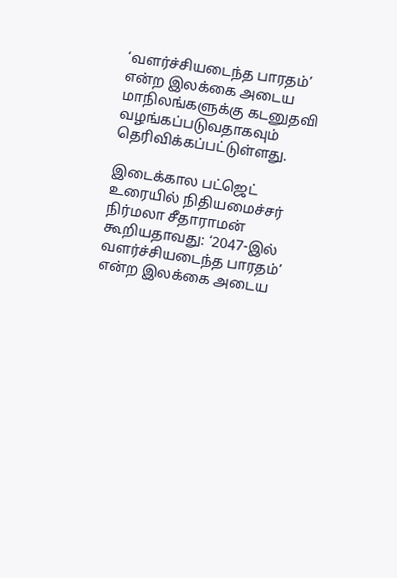‘வளர்ச்சியடைந்த பாரதம்’ என்ற இலக்கை அடைய மாநிலங்களுக்கு கடனுதவி வழங்கப்படுவதாகவும் தெரிவிக்கப்பட்டுள்ளது.

இடைக்கால பட்ஜெட் உரையில் நிதியமைச்சர் நிர்மலா சீதாராமன் கூறியதாவது: ‘2047-இல் வளர்ச்சியடைந்த பாரதம்’ என்ற இலக்கை அடைய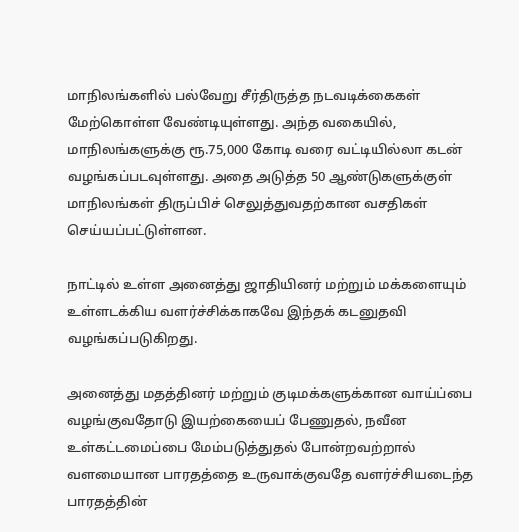மாநிலங்களில் பல்வேறு சீர்திருத்த நடவடிக்கைகள் மேற்கொள்ள வேண்டியுள்ளது. அந்த வகையில், மாநிலங்களுக்கு ரூ.75,000 கோடி வரை வட்டியில்லா கடன் வழங்கப்படவுள்ளது. அதை அடுத்த 50 ஆண்டுகளுக்குள் மாநிலங்கள் திருப்பிச் செலுத்துவதற்கான வசதிகள் செய்யப்பட்டுள்ளன.

நாட்டில் உள்ள அனைத்து ஜாதியினர் மற்றும் மக்களையும் உள்ளடக்கிய வளர்ச்சிக்காகவே இந்தக் கடனுதவி வழங்கப்படுகிறது.

அனைத்து மதத்தினர் மற்றும் குடிமக்களுக்கான வாய்ப்பை வழங்குவதோடு இயற்கையைப் பேணுதல், நவீன உள்கட்டமைப்பை மேம்படுத்துதல் போன்றவற்றால் வளமையான பாரதத்தை உருவாக்குவதே வளர்ச்சியடைந்த பாரதத்தின்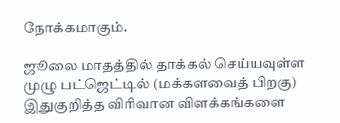நோக்கமாகும்.

ஜூலை மாதத்தில் தாக்கல் செய்யவுள்ள முழு பட்ஜெட்டில் (மக்களவைத் பிறகு) இதுகுறித்த விரிவான விளக்கங்களை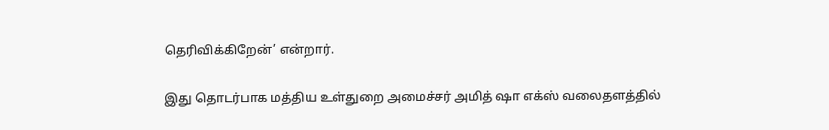தெரிவிக்கிறேன்’ என்றார்.

இது தொடர்பாக மத்திய உள்துறை அமைச்சர் அமித் ஷா எக்ஸ் வலைதளத்தில்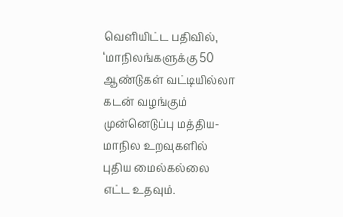வெளியிட்ட பதிவில், ‘மாநிலங்களுக்கு 50 ஆண்டுகள் வட்டியில்லா கடன் வழங்கும் முன்னெடுப்பு மத்திய-மாநில உறவுகளில் புதிய மைல்கல்லை எட்ட உதவும்.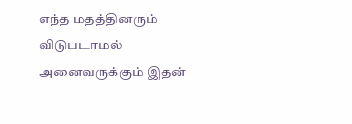எந்த மதத்தினரும் விடுபடாமல் அனைவருக்கும் இதன்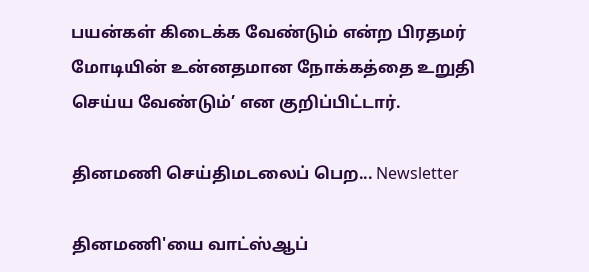பயன்கள் கிடைக்க வேண்டும் என்ற பிரதமர் மோடியின் உன்னதமான நோக்கத்தை உறுதி செய்ய வேண்டும்’ என குறிப்பிட்டார்.

தினமணி செய்திமடலைப் பெற... Newsletter

தினமணி'யை வாட்ஸ்ஆப்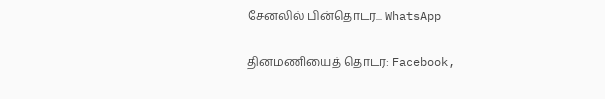சேனலில் பின்தொடர... WhatsApp

தினமணியைத் தொடர: Facebook,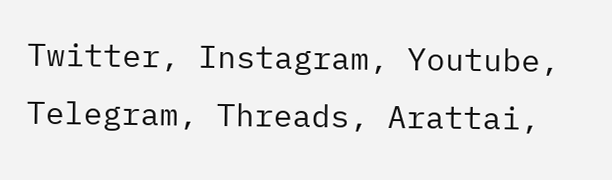Twitter, Instagram, Youtube, Telegram, Threads, Arattai,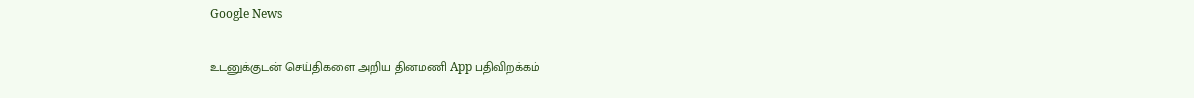Google News

உடனுக்குடன் செய்திகளை அறிய தினமணி App பதிவிறக்கம்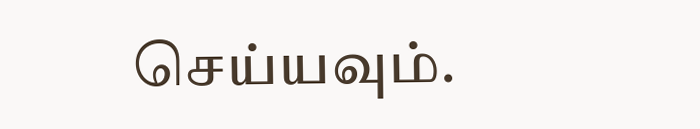செய்யவும்.